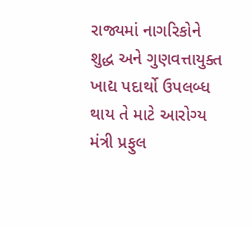રાજ્યમાં નાગરિકોને શુદ્ધ અને ગુણવત્તાયુક્ત ખાદ્ય પદાર્થો ઉપલબ્ધ થાય તે માટે આરોગ્ય મંત્રી પ્રફુલ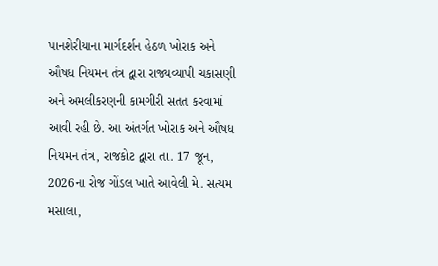પાનશેરીયાના માર્ગદર્શન હેઠળ ખોરાક અને ઔષધ નિયમન તંત્ર દ્વારા રાજ્યવ્યાપી ચકાસણી અને અમલીકરણની કામગીરી સતત કરવામાં આવી રહી છે. આ અંતર્ગત ખોરાક અને ઔષધ નિયમન તંત્ર, રાજકોટ દ્વારા તા. 17 જૂન, 2026ના રોજ ગોંડલ ખાતે આવેલી મે. સત્યમ મસાલા,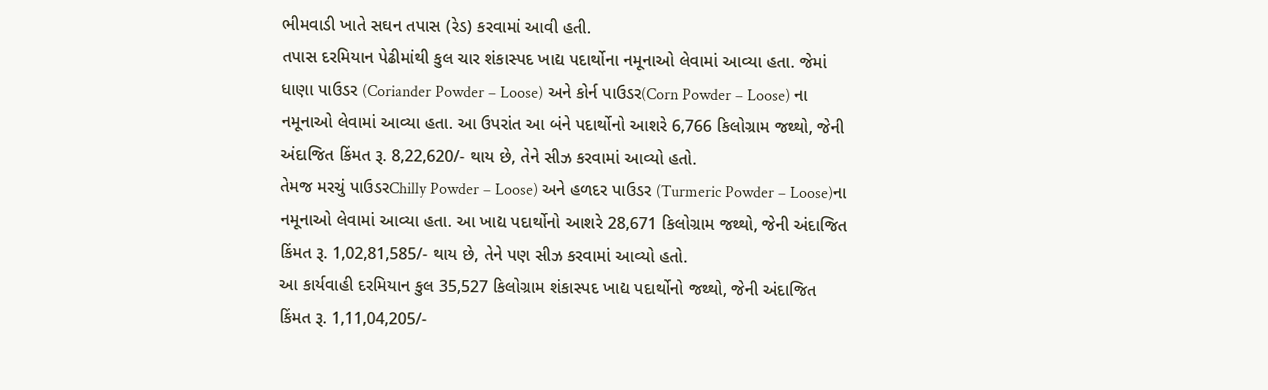ભીમવાડી ખાતે સઘન તપાસ (રેડ) કરવામાં આવી હતી.
તપાસ દરમિયાન પેઢીમાંથી કુલ ચાર શંકાસ્પદ ખાદ્ય પદાર્થોના નમૂનાઓ લેવામાં આવ્યા હતા. જેમાં ધાણા પાઉડર (Coriander Powder – Loose) અને કોર્ન પાઉડર(Corn Powder – Loose) ના નમૂનાઓ લેવામાં આવ્યા હતા. આ ઉપરાંત આ બંને પદાર્થોનો આશરે 6,766 કિલોગ્રામ જથ્થો, જેની અંદાજિત કિંમત રૂ. 8,22,620/- થાય છે, તેને સીઝ કરવામાં આવ્યો હતો.
તેમજ મરચું પાઉડરChilly Powder – Loose) અને હળદર પાઉડર (Turmeric Powder – Loose)ના નમૂનાઓ લેવામાં આવ્યા હતા. આ ખાદ્ય પદાર્થોનો આશરે 28,671 કિલોગ્રામ જથ્થો, જેની અંદાજિત કિંમત રૂ. 1,02,81,585/- થાય છે, તેને પણ સીઝ કરવામાં આવ્યો હતો.
આ કાર્યવાહી દરમિયાન કુલ 35,527 કિલોગ્રામ શંકાસ્પદ ખાદ્ય પદાર્થોનો જથ્થો, જેની અંદાજિત કિંમત રૂ. 1,11,04,205/-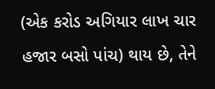(એક કરોડ અગિયાર લાખ ચાર હજાર બસો પાંચ) થાય છે, તેને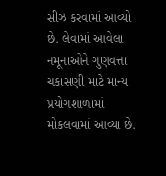સીઝ કરવામાં આવ્યો છે. લેવામાં આવેલા નમૂનાઓને ગુણવત્તા ચકાસણી માટે માન્ય પ્રયોગશાળામાં મોકલવામાં આવ્યા છે.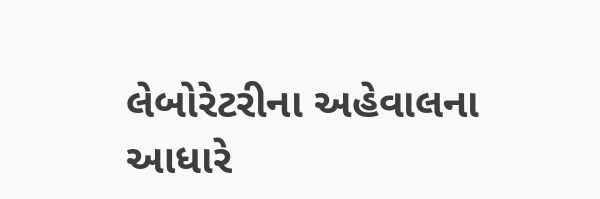લેબોરેટરીના અહેવાલના આધારે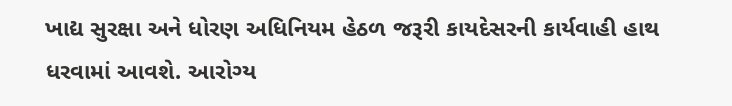ખાદ્ય સુરક્ષા અને ધોરણ અધિનિયમ હેઠળ જરૂરી કાયદેસરની કાર્યવાહી હાથ ધરવામાં આવશે. આરોગ્ય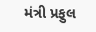મંત્રી પ્રફુલ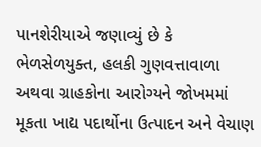પાનશેરીયાએ જણાવ્યું છે કે ભેળસેળયુક્ત, હલકી ગુણવત્તાવાળા અથવા ગ્રાહકોના આરોગ્યને જોખમમાં મૂકતા ખાદ્ય પદાર્થોના ઉત્પાદન અને વેચાણ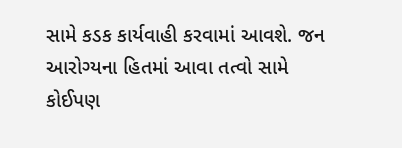સામે કડક કાર્યવાહી કરવામાં આવશે. જન આરોગ્યના હિતમાં આવા તત્વો સામે કોઈપણ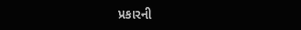પ્રકારની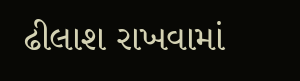ઢીલાશ રાખવામાં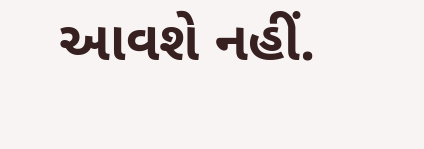આવશે નહીં.